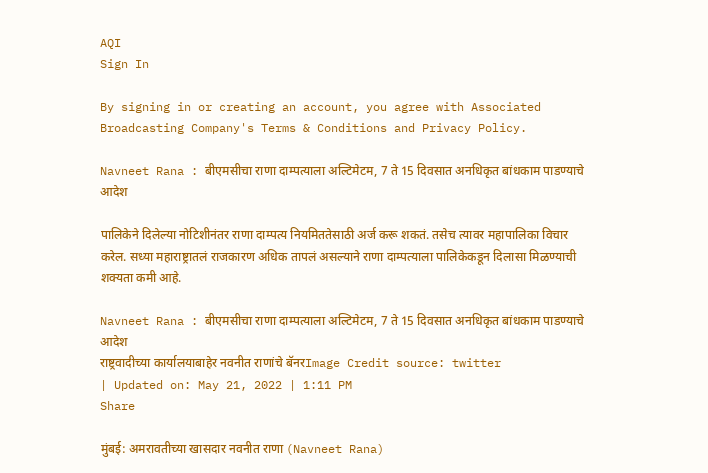AQI
Sign In

By signing in or creating an account, you agree with Associated Broadcasting Company's Terms & Conditions and Privacy Policy.

Navneet Rana : बीएमसीचा राणा दाम्पत्याला अल्टिमेटम, 7 ते 15 दिवसात अनधिकृत बांधकाम पाडण्याचे आदेश

पालिकेने दिलेल्या नोटिशीनंतर राणा दाम्पत्य नियमिततेसाठी अर्ज करू शकतं. तसेच त्यावर महापालिका विचार करेल. सध्या महाराष्ट्रातलं राजकारण अधिक तापलं असल्याने राणा दाम्पत्याला पालिकेकडून दिलासा मिळण्याची शक्यता कमी आहे.

Navneet Rana : बीएमसीचा राणा दाम्पत्याला अल्टिमेटम, 7 ते 15 दिवसात अनधिकृत बांधकाम पाडण्याचे आदेश
राष्ट्रवादीच्या कार्यालयाबाहेर नवनीत राणांचे बॅनरImage Credit source: twitter
| Updated on: May 21, 2022 | 1:11 PM
Share

मुंबई: अमरावतीच्या खासदार नवनीत राणा (Navneet Rana)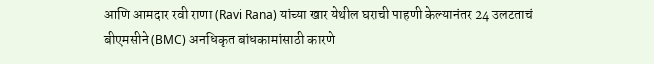आणि आमदार रवी राणा (Ravi Rana) यांच्या खार येथील घराची पाहणी केल्यानंतर 24 उलटताचं बीएमसीने (BMC) अनधिकृत बांधकामांसाठी कारणे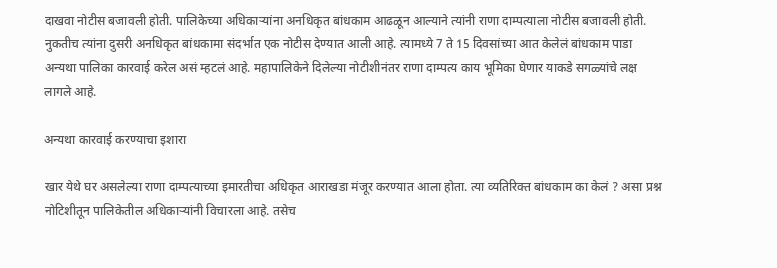दाखवा नोटीस बजावली होती. पालिकेच्या अधिकाऱ्यांना अनधिकृत बांधकाम आढळून आल्याने त्यांनी राणा दाम्पत्याला नोटीस बजावली होती. नुकतीच त्यांना दुसरी अनधिकृत बांधकामा संदर्भात एक नोटीस देण्यात आली आहे. त्यामध्ये 7 ते 15 दिवसांच्या आत केलेलं बांधकाम पाडा अन्यथा पालिका कारवाई करेल असं म्हटलं आहे. महापालिकेने दिलेल्या नोटीशीनंतर राणा दाम्पत्य काय भूमिका घेणार याकडे सगळ्यांचे लक्ष लागले आहे.

अन्यथा कारवाई करण्याचा इशारा

खार येथे घर असलेल्या राणा दाम्पत्याच्या इमारतीचा अधिकृत आराखडा मंजूर करण्यात आला होता. त्या व्यतिरिक्त बांधकाम का केलं ? असा प्रश्न नोटिशीतून पालिकेतील अधिकाऱ्यांनी विचारला आहे. तसेच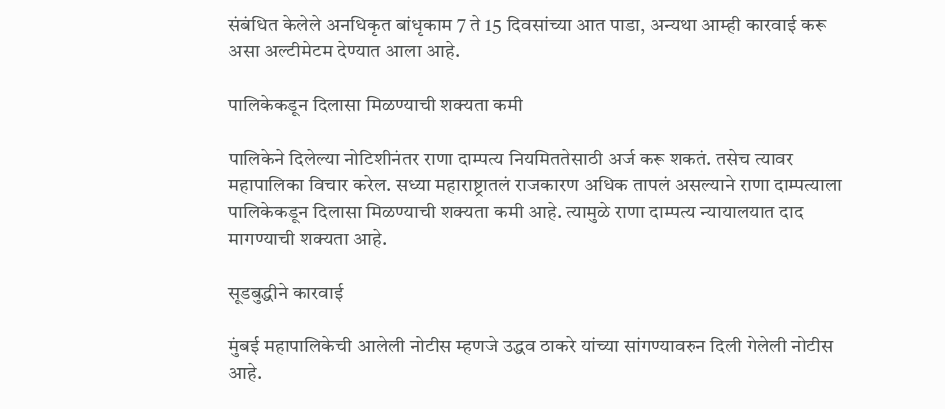संबंधित केलेले अनधिकृत बांधृकाम 7 ते 15 दिवसांच्या आत पाडा, अन्यथा आम्ही कारवाई करू असा अल्टीमेटम देण्यात आला आहे.

पालिकेकडून दिलासा मिळण्याची शक्यता कमी

पालिकेने दिलेल्या नोटिशीनंतर राणा दाम्पत्य नियमिततेसाठी अर्ज करू शकतं. तसेच त्यावर महापालिका विचार करेल. सध्या महाराष्ट्रातलं राजकारण अधिक तापलं असल्याने राणा दाम्पत्याला पालिकेकडून दिलासा मिळण्याची शक्यता कमी आहे. त्यामुळे राणा दाम्पत्य न्यायालयात दाद मागण्याची शक्यता आहे.

सूडबुद्धीने कारवाई

मुंबई महापालिकेची आलेली नोटीस म्हणजे उद्धव ठाकरे यांच्या सांगण्यावरुन दिली गेलेली नोटीस आहे.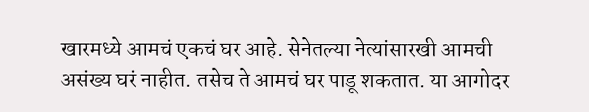खारमध्ये आमचं एकचं घर आहे. सेनेतल्या नेत्यांसारखी आमची असंख्य घरं नाहीत. तसेच ते आमचं घर पाडू शकतात. या आगोदर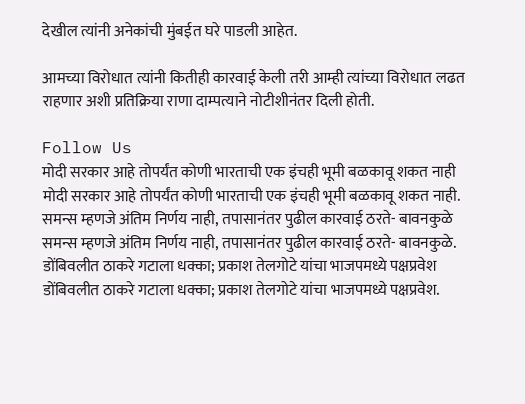देखील त्यांनी अनेकांची मुंबईत घरे पाडली आहेत.

आमच्या विरोधात त्यांनी कितीही कारवाई केली तरी आम्ही त्यांच्या विरोधात लढत राहणार अशी प्रतिक्रिया राणा दाम्पत्याने नोटीशीनंतर दिली होती.

Follow Us
मोदी सरकार आहे तोपर्यंत कोणी भारताची एक इंचही भूमी बळकावू शकत नाही
मोदी सरकार आहे तोपर्यंत कोणी भारताची एक इंचही भूमी बळकावू शकत नाही.
समन्स म्हणजे अंतिम निर्णय नाही, तपासानंतर पुढील कारवाई ठरते- बावनकुळे
समन्स म्हणजे अंतिम निर्णय नाही, तपासानंतर पुढील कारवाई ठरते- बावनकुळे.
डोंबिवलीत ठाकरे गटाला धक्का; प्रकाश तेलगोटे यांचा भाजपमध्ये पक्षप्रवेश
डोंबिवलीत ठाकरे गटाला धक्का; प्रकाश तेलगोटे यांचा भाजपमध्ये पक्षप्रवेश.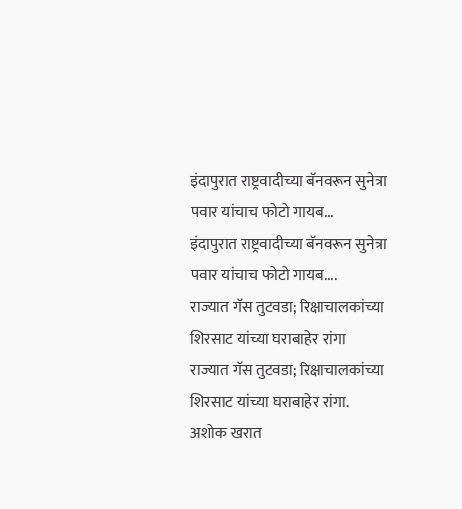इंदापुरात राष्ट्रवादीच्या बॅनवरून सुनेत्रा पवार यांचाच फोटो गायब...
इंदापुरात राष्ट्रवादीच्या बॅनवरून सुनेत्रा पवार यांचाच फोटो गायब....
राज्यात गॅस तुटवडा; रिक्षाचालकांच्या शिरसाट यांच्या घराबाहेर रांगा
राज्यात गॅस तुटवडा; रिक्षाचालकांच्या शिरसाट यांच्या घराबाहेर रांगा.
अशोक खरात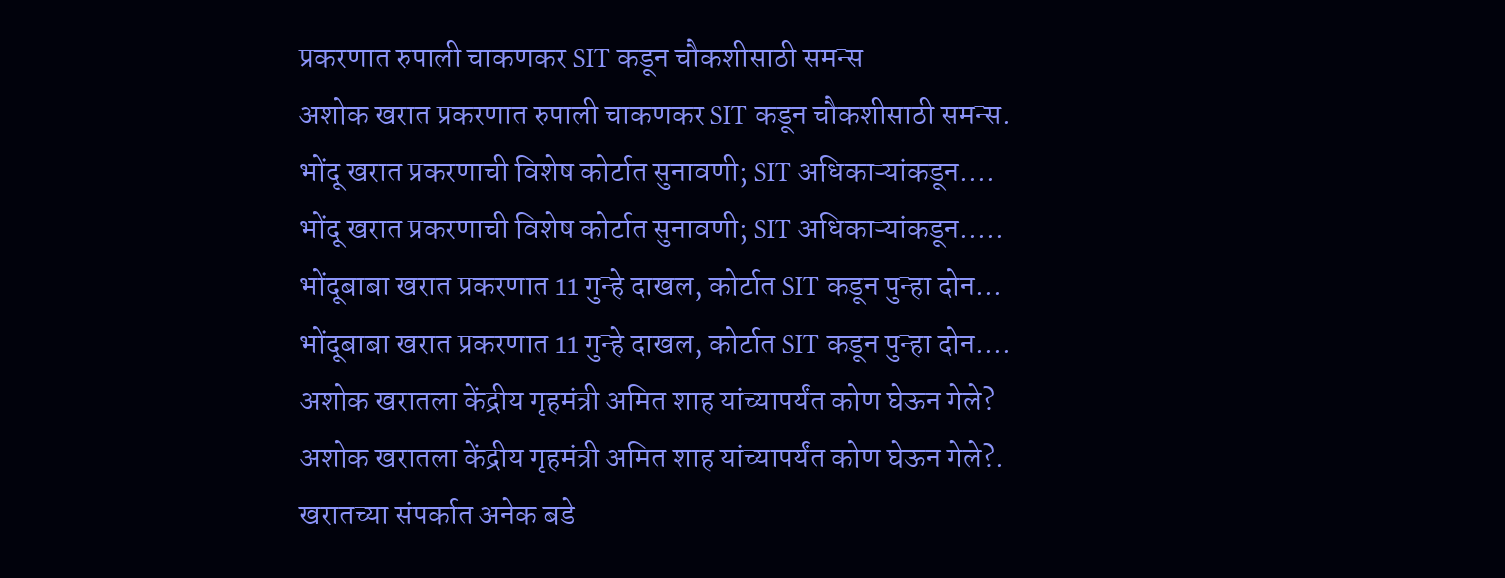प्रकरणात रुपाली चाकणकर SIT कडून चौकशीसाठी समन्स
अशोक खरात प्रकरणात रुपाली चाकणकर SIT कडून चौकशीसाठी समन्स.
भोंदू खरात प्रकरणाची विशेष कोर्टात सुनावणी; SIT अधिकाऱ्यांकडून....
भोंदू खरात प्रकरणाची विशेष कोर्टात सुनावणी; SIT अधिकाऱ्यांकडून.....
भोंदूबाबा खरात प्रकरणात 11 गुन्हे दाखल, कोर्टात SIT कडून पुन्हा दोन...
भोंदूबाबा खरात प्रकरणात 11 गुन्हे दाखल, कोर्टात SIT कडून पुन्हा दोन....
अशोक खरातला केंद्रीय गृहमंत्री अमित शाह यांच्यापर्यंत कोण घेऊन गेले?
अशोक खरातला केंद्रीय गृहमंत्री अमित शाह यांच्यापर्यंत कोण घेऊन गेले?.
खरातच्या संपर्कात अनेक बडे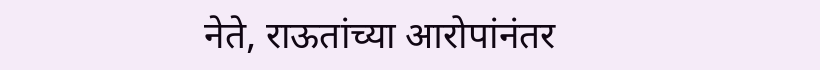नेते, राऊतांच्या आरोपांनंतर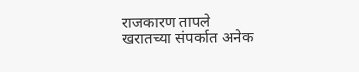राजकारण तापले
खरातच्या संपर्कात अनेक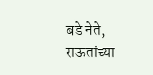बडे नेते, राऊतांच्या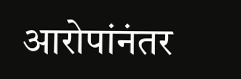आरोपांनंतर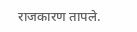राजकारण तापले.